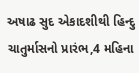અષાઢ સુદ એકાદશીથી હિન્દુ ચાતુર્માસનો પ્રારંભ,4 મહિના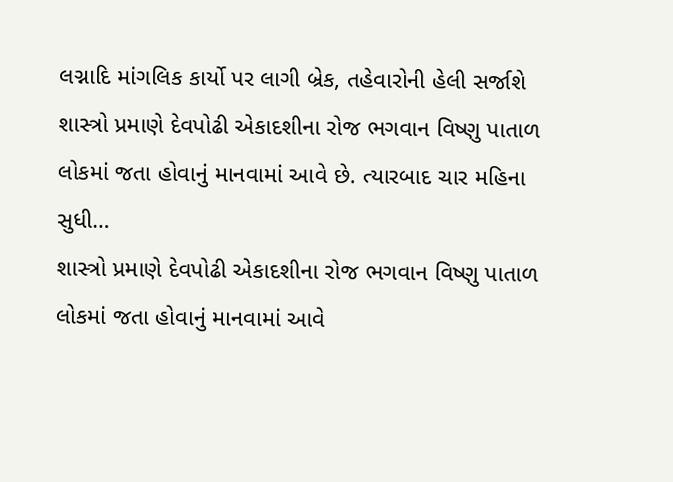લગ્નાદિ માંગલિક કાર્યો પર લાગી બ્રેક, તહેવારોની હેલી સર્જાશે
શાસ્ત્રો પ્રમાણે દેવપોઢી એકાદશીના રોજ ભગવાન વિષ્ણુ પાતાળ લોકમાં જતા હોવાનું માનવામાં આવે છે. ત્યારબાદ ચાર મહિના સુધી…
શાસ્ત્રો પ્રમાણે દેવપોઢી એકાદશીના રોજ ભગવાન વિષ્ણુ પાતાળ લોકમાં જતા હોવાનું માનવામાં આવે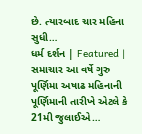છે. ત્યારબાદ ચાર મહિના સુધી…
ધર્મ દર્શન | Featured | સમાચાર આ વર્ષે ગુરુ પૂર્ણિમા અષાઢ મહિનાની પૂર્ણિમાની તારીખે એટલે કે 21મી જુલાઈએ…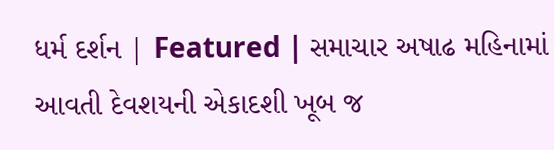ધર્મ દર્શન | Featured | સમાચાર અષાઢ મહિનામાં આવતી દેવશયની એકાદશી ખૂબ જ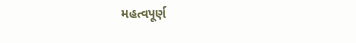મહત્વપૂર્ણ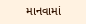માનવામાં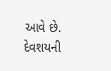આવે છે. દેવશયની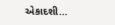એકાદશી…